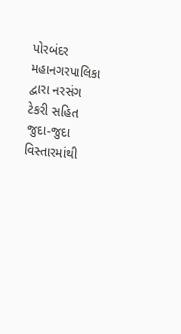પોરબંદર મહાનગરપાલિકા દ્વારા નરસંગ ટેકરી સહિત જુદા-જુદા વિસ્તારમાંથી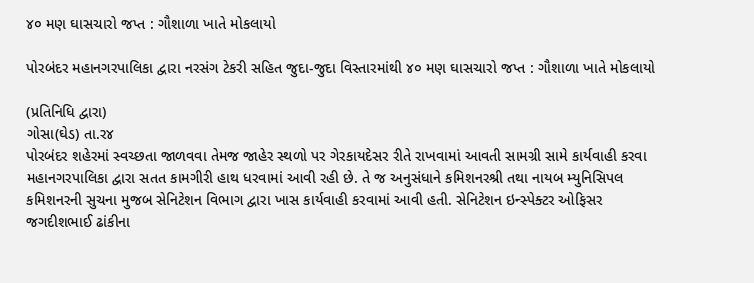૪૦ મણ ઘાસચારો જપ્ત : ગૌશાળા ખાતે મોકલાયો

પોરબંદર મહાનગરપાલિકા દ્વારા નરસંગ ટેકરી સહિત જુદા-જુદા વિસ્તારમાંથી ૪૦ મણ ઘાસચારો જપ્ત : ગૌશાળા ખાતે મોકલાયો

(પ્રતિનિધિ દ્વારા)
ગોસા(ઘેડ) તા.ર૪
પોરબંદર શહેરમાં સ્વચ્છતા જાળવવા તેમજ જાહેર સ્થળો પર ગેરકાયદેસર રીતે રાખવામાં આવતી સામગ્રી સામે કાર્યવાહી કરવા મહાનગરપાલિકા દ્વારા સતત કામગીરી હાથ ધરવામાં આવી રહી છે. તે જ અનુસંધાને કમિશનરશ્રી તથા નાયબ મ્યુનિસિપલ કમિશનરની સુચના મુજબ સેનિટેશન વિભાગ દ્વારા ખાસ કાર્યવાહી કરવામાં આવી હતી. સેનિટેશન ઇન્સ્પેક્ટર ઓફિસર જગદીશભાઈ ઢાંકીના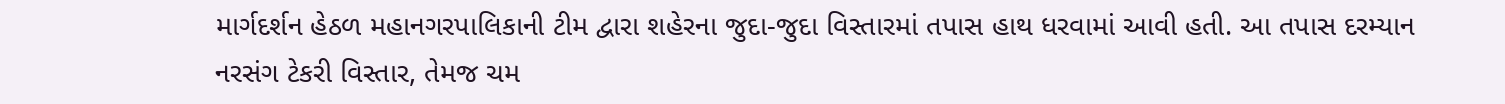માર્ગદર્શન હેઠળ મહાનગરપાલિકાની ટીમ દ્વારા શહેરના જુદા-જુદા વિસ્તારમાં તપાસ હાથ ધરવામાં આવી હતી. આ તપાસ દરમ્યાન નરસંગ ટેકરી વિસ્તાર, તેમજ ચમ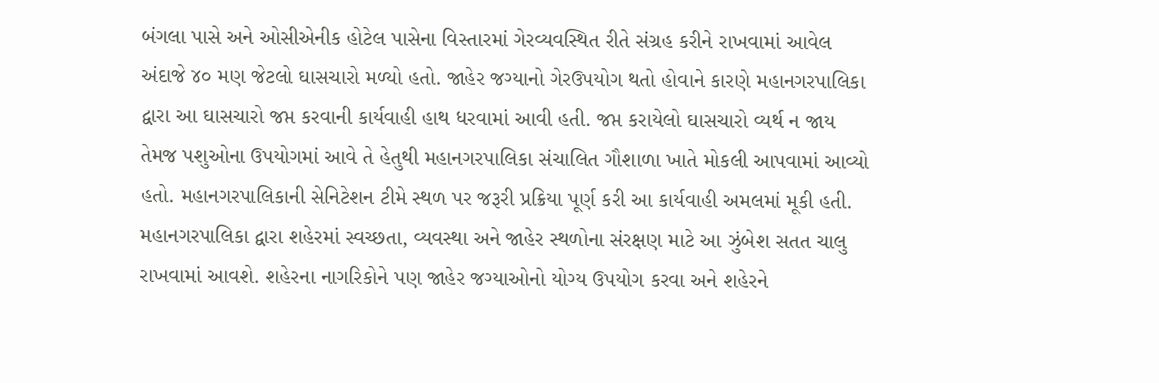બંગલા પાસે અને ઓસીએનીક હોટેલ પાસેના વિસ્તારમાં ગેરવ્યવસ્થિત રીતે સંગ્રહ કરીને રાખવામાં આવેલ અંદાજે ૪૦ મણ જેટલો ઘાસચારો મળ્યો હતો. જાહેર જગ્યાનો ગેરઉપયોગ થતો હોવાને કારણે મહાનગરપાલિકા દ્વારા આ ઘાસચારો જપ્ત કરવાની કાર્યવાહી હાથ ધરવામાં આવી હતી. જપ્ત કરાયેલો ઘાસચારો વ્યર્થ ન જાય તેમજ પશુઓના ઉપયોગમાં આવે તે હેતુથી મહાનગરપાલિકા સંચાલિત ગૌશાળા ખાતે મોકલી આપવામાં આવ્યો હતો. મહાનગરપાલિકાની સેનિટેશન ટીમે સ્થળ પર જરૂરી પ્રક્રિયા પૂર્ણ કરી આ કાર્યવાહી અમલમાં મૂકી હતી. મહાનગરપાલિકા દ્વારા શહેરમાં સ્વચ્છતા, વ્યવસ્થા અને જાહેર સ્થળોના સંરક્ષણ માટે આ ઝુંબેશ સતત ચાલુ રાખવામાં આવશે. શહેરના નાગરિકોને પણ જાહેર જગ્યાઓનો યોગ્ય ઉપયોગ કરવા અને શહેરને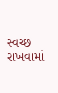સ્વચ્છ રાખવામાં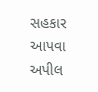સહકાર આપવા અપીલ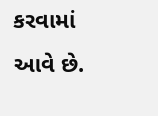કરવામાં આવે છે.